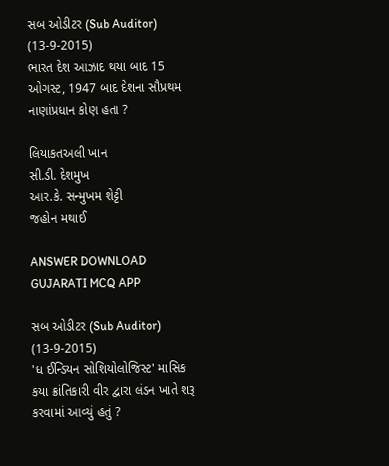સબ ઓડીટર (Sub Auditor) (13-9-2015)
ભારત દેશ આઝાદ થયા બાદ 15 ઓગસ્ટ, 1947 બાદ દેશના સૌપ્રથમ નાણાંપ્રધાન કોણ હતા ?

લિયાકતઅલી ખાન
સી.ડી. દેશમુખ
આર.કે. સન્મુખમ શેટ્ટી
જહોન મથાઈ

ANSWER DOWNLOAD GUJARATI MCQ APP

સબ ઓડીટર (Sub Auditor) (13-9-2015)
'ધ ઈન્ડિયન સોશિયોલોજિસ્ટ' માસિક કયા ક્રાંતિકારી વીર દ્વારા લંડન ખાતે શરૂ કરવામાં આવ્યું હતું ?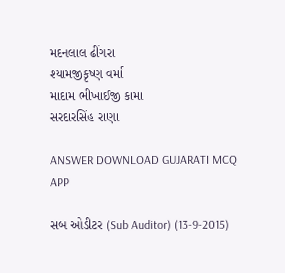મદનલાલ ઢીંગરા
શ્યામજીકૃષ્ણ વર્મા
માદામ ભીખાઈજી કામા
સરદારસિંહ રાણા

ANSWER DOWNLOAD GUJARATI MCQ APP

સબ ઓડીટર (Sub Auditor) (13-9-2015)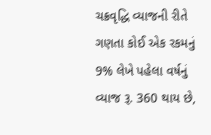ચક્રવૃદ્ધિ વ્યાજની રીતે ગણતા કોઈ એક રકમનું 9% લેખે પહેલા વર્ષનું વ્યાજ રૂ. 360 થાય છે,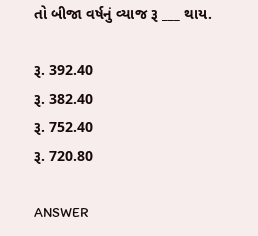તો બીજા વર્ષનું વ્યાજ રૂ ___ થાય.

રૂ. 392.40
રૂ. 382.40
રૂ. 752.40
રૂ. 720.80

ANSWER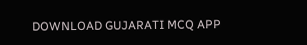DOWNLOAD GUJARATI MCQ APP